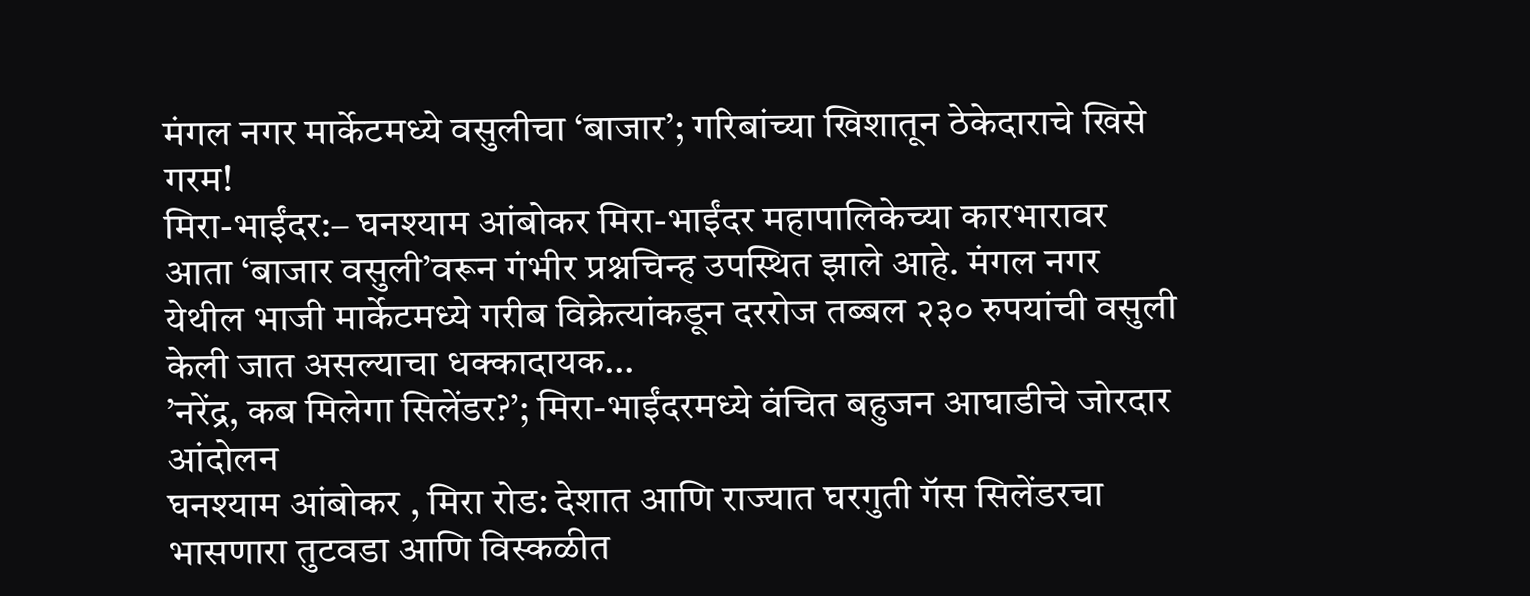मंगल नगर मार्केटमध्ये वसुलीचा ‘बाजार’; गरिबांच्या खिशातून ठेकेदाराचे खिसे गरम!
मिरा-भाईंदर:– घनश्याम आंबोकर मिरा-भाईंदर महापालिकेच्या कारभारावर आता ‘बाजार वसुली’वरून गंभीर प्रश्नचिन्ह उपस्थित झाले आहे. मंगल नगर येथील भाजी मार्केटमध्ये गरीब विक्रेत्यांकडून दररोज तब्बल २३० रुपयांची वसुली केली जात असल्याचा धक्कादायक…
’नरेंद्र, कब मिलेगा सिलेंडर?’; मिरा-भाईंदरमध्ये वंचित बहुजन आघाडीचे जोरदार आंदोलन
घनश्याम आंबोकर , मिरा रोड: देशात आणि राज्यात घरगुती गॅस सिलेंडरचा भासणारा तुटवडा आणि विस्कळीत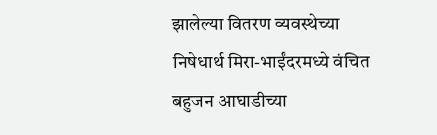झालेल्या वितरण व्यवस्थेच्या निषेधार्थ मिरा-भाईंदरमध्ये वंचित बहुजन आघाडीच्या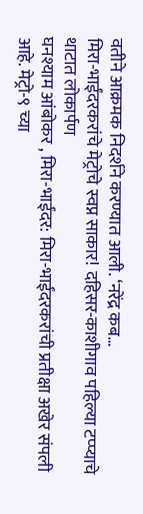वतीने आक्रमक निदर्शने करण्यात आली. ‘नरेंद्र कब…
मिरा-भाईंदरकरांचे मेट्रोचे स्वप्न साकार! दहिसर-काशीगाव पहिल्या टप्प्याचे थाटात लोकार्पण
घनश्याम आंबोकर , मिरा-भाईंदर: मिरा-भाईंदरकरांची प्रतीक्षा अखेर संपली आहे. मेट्रो-९ च्या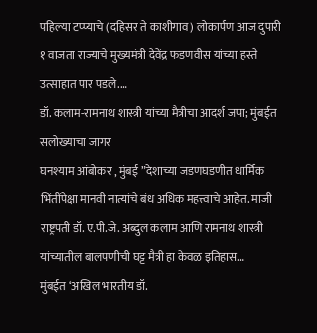पहिल्या टप्प्याचे (दहिसर ते काशीगाव) लोकार्पण आज दुपारी १ वाजता राज्याचे मुख्यमंत्री देवेंद्र फडणवीस यांच्या हस्ते उत्साहात पार पडले.…
डॉ. कलाम-रामनाथ शास्त्री यांच्या मैत्रीचा आदर्श जपा; मुंबईत सलोख्याचा जागर
घनश्याम आंबोकर , मुंबई ”देशाच्या जडणघडणीत धार्मिक भिंतींपेक्षा मानवी नात्यांचे बंध अधिक महत्त्वाचे आहेत. माजी राष्ट्रपती डॉ. ए.पी.जे. अब्दुल कलाम आणि रामनाथ शास्त्री यांच्यातील बालपणीची घट्ट मैत्री हा केवळ इतिहास…
मुंबईत ‘अखिल भारतीय डॉ.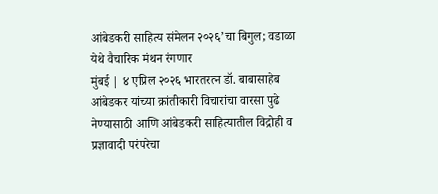आंबेडकरी साहित्य संमेलन २०२६’चा बिगुल; वडाळा येथे वैचारिक मंथन रंगणार
मुंबई | ४ एप्रिल २०२६ भारतरत्न डॉ. बाबासाहेब आंबेडकर यांच्या क्रांतीकारी विचारांचा वारसा पुढे नेण्यासाठी आणि आंबेडकरी साहित्यातील विद्रोही व प्रज्ञावादी परंपरेचा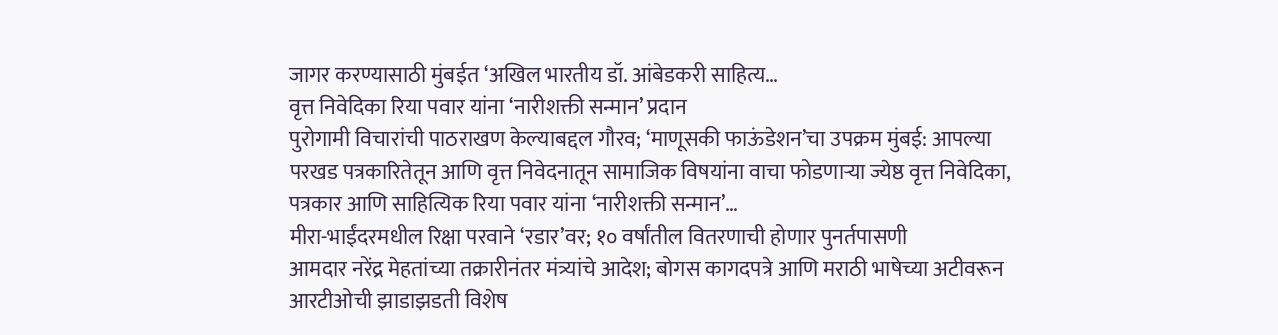जागर करण्यासाठी मुंबईत ‘अखिल भारतीय डॉ. आंबेडकरी साहित्य…
वृत्त निवेदिका रिया पवार यांना ‘नारीशक्ती सन्मान’ प्रदान
पुरोगामी विचारांची पाठराखण केल्याबद्दल गौरव; ‘माणूसकी फाऊंडेशन’चा उपक्रम मुंबई: आपल्या परखड पत्रकारितेतून आणि वृत्त निवेदनातून सामाजिक विषयांना वाचा फोडणाऱ्या ज्येष्ठ वृत्त निवेदिका, पत्रकार आणि साहित्यिक रिया पवार यांना ‘नारीशक्ती सन्मान’…
मीरा-भाईंदरमधील रिक्षा परवाने ‘रडार’वर; १० वर्षांतील वितरणाची होणार पुनर्तपासणी
आमदार नरेंद्र मेहतांच्या तक्रारीनंतर मंत्र्यांचे आदेश; बोगस कागदपत्रे आणि मराठी भाषेच्या अटीवरून आरटीओची झाडाझडती विशेष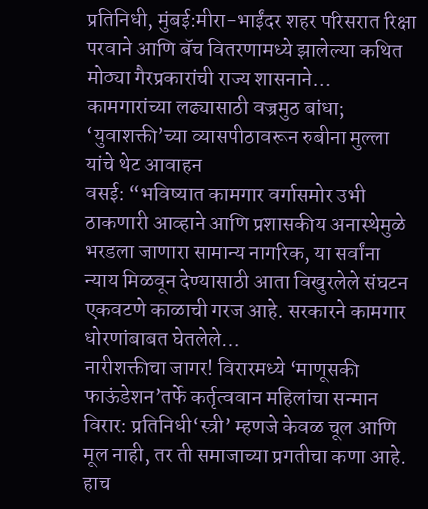प्रतिनिधी, मुंबई:मीरा-भाईंदर शहर परिसरात रिक्षा परवाने आणि बॅच वितरणामध्ये झालेल्या कथित मोठ्या गैरप्रकारांची राज्य शासनाने…
कामगारांच्या लढ्यासाठी वज्रमुठ बांधा; ‘युवाशक्ती’च्या व्यासपीठावरून रुबीना मुल्ला यांचे थेट आवाहन
वसई: “भविष्यात कामगार वर्गासमोर उभी ठाकणारी आव्हाने आणि प्रशासकीय अनास्थेमुळे भरडला जाणारा सामान्य नागरिक, या सर्वांना न्याय मिळवून देण्यासाठी आता विखुरलेले संघटन एकवटणे काळाची गरज आहे. सरकारने कामगार धोरणांबाबत घेतलेले…
नारीशक्तीचा जागर! विरारमध्ये ‘माणूसकी फाऊंडेशन’तर्फे कर्तृत्ववान महिलांचा सन्मान
विरार: प्रतिनिधी‘स्त्री’ म्हणजे केवळ चूल आणि मूल नाही, तर ती समाजाच्या प्रगतीचा कणा आहे. हाच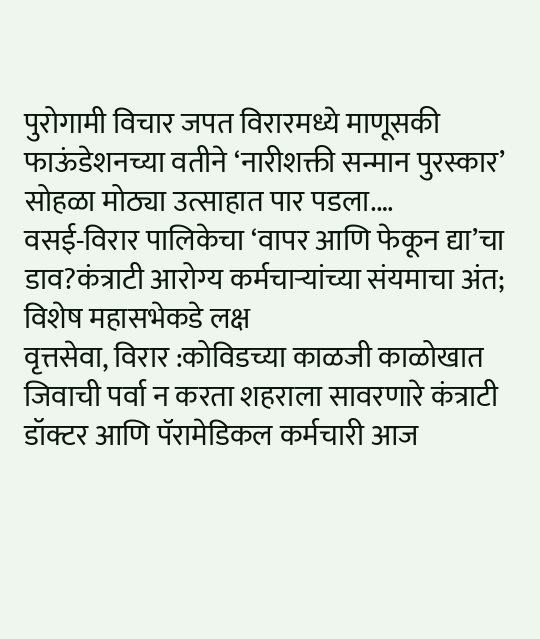पुरोगामी विचार जपत विरारमध्ये माणूसकी फाऊंडेशनच्या वतीने ‘नारीशक्ती सन्मान पुरस्कार’ सोहळा मोठ्या उत्साहात पार पडला.…
वसई-विरार पालिकेचा ‘वापर आणि फेकून द्या’चा डाव?कंत्राटी आरोग्य कर्मचाऱ्यांच्या संयमाचा अंत; विशेष महासभेकडे लक्ष
वृत्तसेवा, विरार :कोविडच्या काळजी काळोखात जिवाची पर्वा न करता शहराला सावरणारे कंत्राटी डॉक्टर आणि पॅरामेडिकल कर्मचारी आज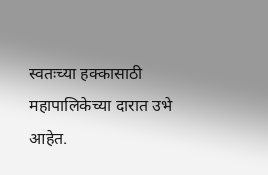स्वतःच्या हक्कासाठी महापालिकेच्या दारात उभे आहेत.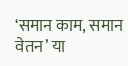‘समान काम, समान वेतन’ या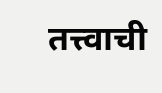तत्त्वाची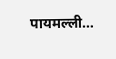पायमल्ली…